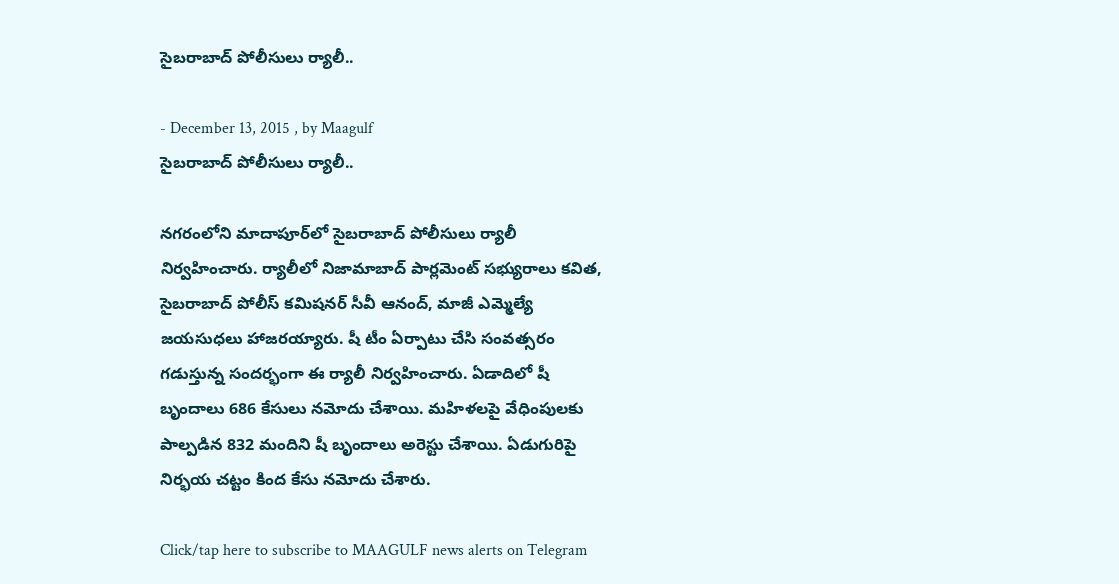సైబరాబాద్ పోలీసులు ర్యాలీ..

- December 13, 2015 , by Maagulf
సైబరాబాద్ పోలీసులు ర్యాలీ..

నగరంలోని మాదాపూర్‌లో సైబరాబాద్ పోలీసులు ర్యాలీ నిర్వహించారు. ర్యాలీలో నిజామాబాద్ పార్లమెంట్ సభ్యురాలు కవిత, సైబరాబాద్ పోలీస్ కమిషనర్ సీవీ ఆనంద్, మాజీ ఎమ్మెల్యే జయసుధలు హాజరయ్యారు. షీ టీం ఏర్పాటు చేసి సంవత్సరం గడుస్తున్న సందర్భంగా ఈ ర్యాలీ నిర్వహించారు. ఏడాదిలో షీ బృందాలు 686 కేసులు నమోదు చేశాయి. మహిళలపై వేధింపులకు పాల్పడిన 832 మందిని షీ బృందాలు అరెస్టు చేశాయి. ఏడుగురిపై నిర్భయ చట్టం కింద కేసు నమోదు చేశారు.

Click/tap here to subscribe to MAAGULF news alerts on Telegram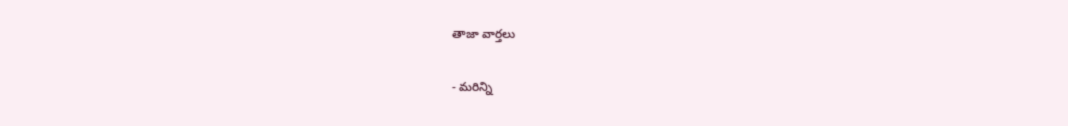తాజా వార్తలు

- మరిన్ని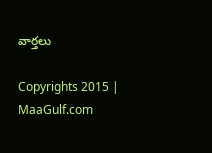వార్తలు

Copyrights 2015 | MaaGulf.com